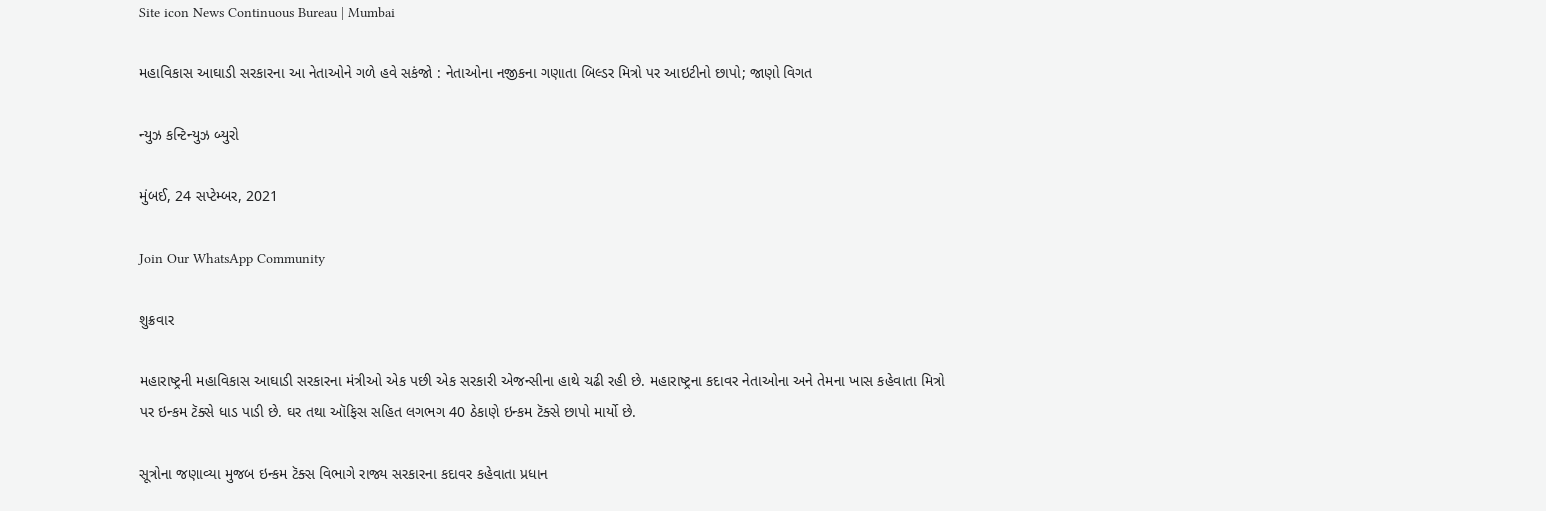Site icon News Continuous Bureau | Mumbai

મહાવિકાસ આઘાડી સરકારના આ નેતાઓને ગળે હવે સકંજો : નેતાઓના નજીકના ગણાતા બિલ્ડર મિત્રો પર આઇટીનો છાપો; જાણો વિગત

ન્યુઝ કન્ટિન્યુઝ બ્યુરો

મુંબઈ, 24 સપ્ટેમ્બર, 2021

Join Our WhatsApp Community

શુક્રવાર

મહારાષ્ટ્રની મહાવિકાસ આઘાડી સરકારના મંત્રીઓ એક પછી એક સરકારી એજન્સીના હાથે ચઢી રહી છે. મહારાષ્ટ્રના કદાવર નેતાઓના અને તેમના ખાસ કહેવાતા મિત્રો પર ઇન્કમ ટૅક્સે ધાડ પાડી છે. ઘર તથા ઑફિસ સહિત લગભગ 40 ઠેકાણે ઇન્કમ ટૅક્સે છાપો માર્યો છે.

સૂત્રોના જણાવ્યા મુજબ ઇન્કમ ટૅક્સ વિભાગે રાજ્ય સરકારના કદાવર કહેવાતા પ્રધાન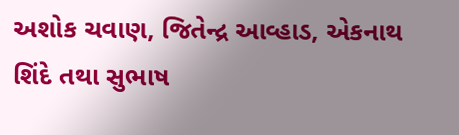અશોક ચવાણ, જિતેન્દ્ર આવ્હાડ, એકનાથ શિંદે તથા સુભાષ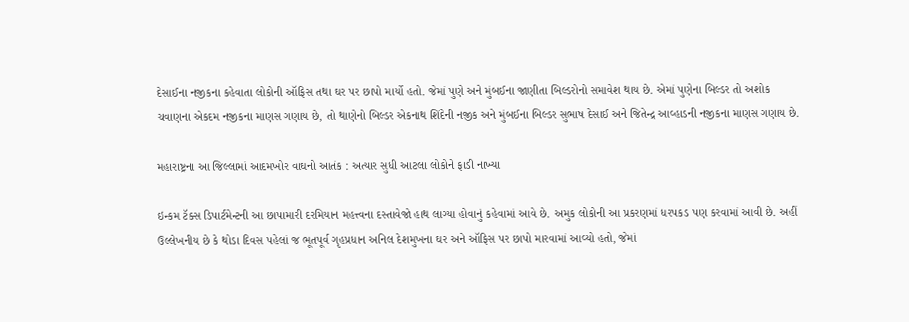દેસાઈના નજીકના કહેવાતા લોકોની ઑફિસ તથા ઘર પર છાપો માર્યો હતો. જેમાં પુણે અને મુંબઈના જાણીતા બિલ્ડરોનો સમાવેશ થાય છે. એમાં પુણેના બિલ્ડર તો અશોક ચવાણના એકદમ નજીકના માણસ ગણાય છે, તો થાણેનો બિલ્ડર એકનાથ શિંદેની નજીક અને મુંબઈના બિલ્ડર સુભાષ દેસાઈ અને જિતેન્દ્ર આવ્હાડની નજીકના માણસ ગણાય છે.

મહારાષ્ટ્રના આ જિલ્લામાં આદમખોર વાઘનો આતંક : અત્યાર સુધી આટલા લોકોને ફાડી નાખ્યા

ઇન્કમ ટૅક્સ ડિપાર્ટમેન્ટની આ છાપામારી દરમિયાન મહત્ત્વના દસ્તાવેજો હાથ લાગ્યા હોવાનું કહેવામાં આવે છે. અમુક લોકોની આ પ્રકરણમાં ધરપકડ પણ કરવામાં આવી છે. અહીં ઉલ્લેખનીય છે કે થોડા દિવસ પહેલાં જ ભૂતપૂર્વ ગૃહપ્રધાન અનિલ દેશમુખના ઘર અને ઑફિસ પર છાપો મારવામાં આવ્યો હતો, જેમાં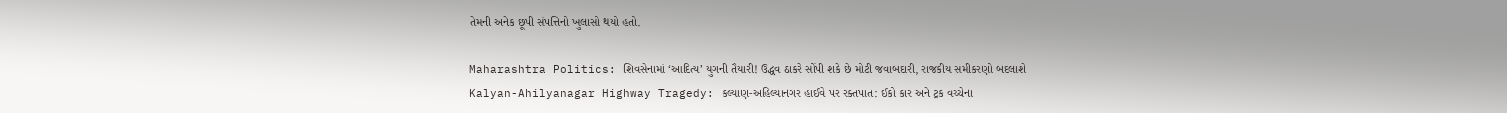તેમની અનેક છૂપી સંપત્તિનો ખુલાસો થયો હતો.

Maharashtra Politics: શિવસેનામાં ‘આદિત્ય’ યુગની તૈયારી! ઉદ્ધવ ઠાકરે સોંપી શકે છે મોટી જવાબદારી, રાજકીય સમીકરણો બદલાશે
Kalyan-Ahilyanagar Highway Tragedy: કલ્યાણ-અહિલ્યાનગર હાઈવે પર રક્તપાત: ઈકો કાર અને ટ્રક વચ્ચેના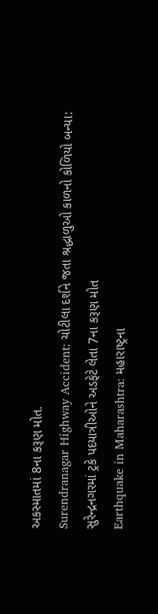અકસ્માતમાં 8ના કરૂણ મોત.
Surendranagar Highway Accident: ચોટીલા દર્શને જતા શ્રદ્ધાળુઓ કાળનો કોળિયો બન્યા: સુરેન્દ્રનગરમાં ટ્રકે પદયાત્રીઓને અડફેટે લેતા 7ના કરૂણ મોત
Earthquake in Maharashtra: મહારાષ્ટ્રના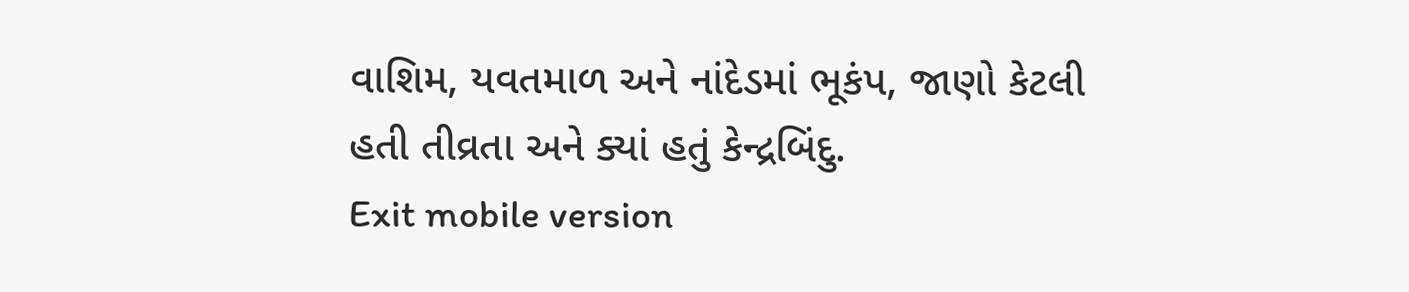વાશિમ, યવતમાળ અને નાંદેડમાં ભૂકંપ, જાણો કેટલી હતી તીવ્રતા અને ક્યાં હતું કેન્દ્રબિંદુ.
Exit mobile version